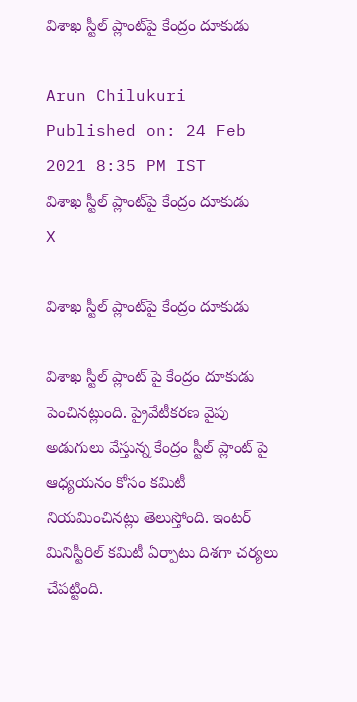విశాఖ స్టీల్ ప్లాంట్‌పై కేంద్రం దూకుడు

Arun Chilukuri
Published on: 24 Feb 2021 8:35 PM IST
విశాఖ స్టీల్ ప్లాంట్‌పై కేంద్రం దూకుడు
X

విశాఖ స్టీల్ ప్లాంట్‌పై కేంద్రం దూకుడు

విశాఖ స్టీల్ ప్లాంట్ పై కేంద్రం దూకుడు పెంచినట్లుంది. ప్రైవేటీకరణ వైపు అడుగులు వేస్తున్న కేంద్రం స్టీల్ ప్లాంట్ పై ఆధ్యయనం కోసం కమిటీ నియమించినట్లు తెలుస్తోంది. ఇంటర్ మినిస్టీరిల్ కమిటీ ఏర్పాటు దిశగా చర్యలు చేపట్టింది.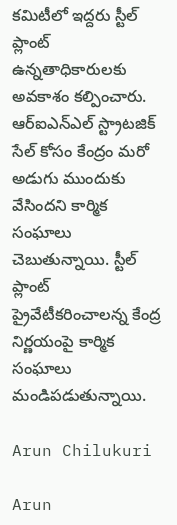కమిటీలో ఇద్దరు స్టీల్ ప్లాంట్ ఉన్నతాధికారులకు అవకాశం కల్పించారు. ఆర్ఐఎన్ఎల్ స్ట్రాటజిక్ సేల్ కోసం కేంద్రం మరో అడుగు ముందుకు వేసిందని కార్మిక సంఘాలు చెబుతున్నాయి. స్టీల్ ప్లాంట్ ప్రైవేటీకరించాలన్న కేంద్ర నిర్ణయంపై కార్మిక సంఘాలు మండిపడుతున్నాయి.

Arun Chilukuri

Arun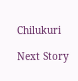Chilukuri

Next Story